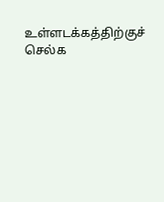உள்ளடக்கத்திற்குச் செல்க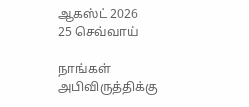ஆகஸ்ட் 2026
25 செவ்வாய்

நாங்கள் அபிவிருத்திக்கு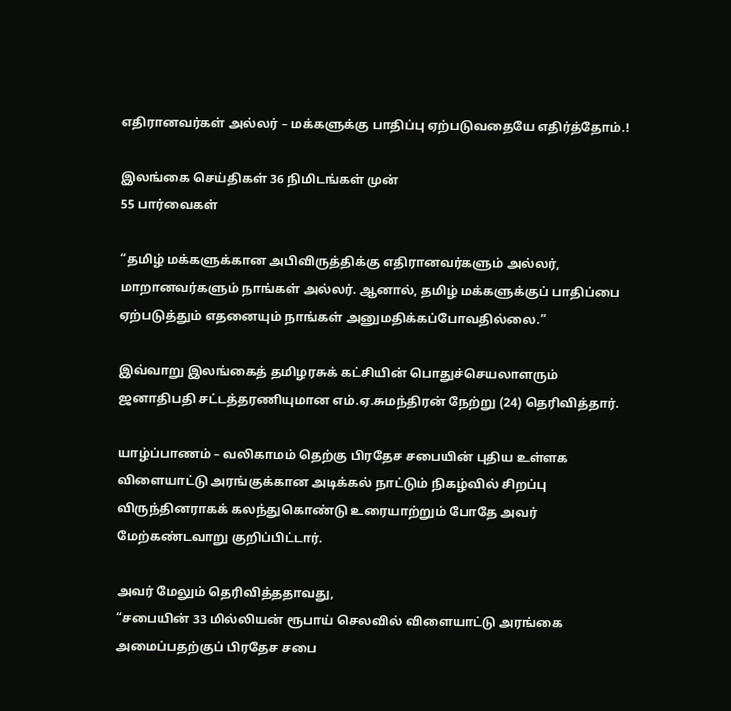எதிரானவர்கள் அல்லர் – மக்களுக்கு பாதிப்பு ஏற்படுவதையே எதிர்த்தோம்.!

இலங்கை செய்திகள் 36 நிமிடங்கள் முன்
55 பார்வைகள்

“தமிழ் மக்களுக்கான அபிவிருத்திக்கு எதிரானவர்களும் அல்லர், மாறானவர்களும் நாங்கள் அல்லர். ஆனால், தமிழ் மக்களுக்குப் பாதிப்பை ஏற்படுத்தும் எதனையும் நாங்கள் அனுமதிக்கப்போவதில்லை.”

இவ்வாறு இலங்கைத் தமிழரசுக் கட்சியின் பொதுச்செயலாளரும் ஜனாதிபதி சட்டத்தரணியுமான எம்.ஏ.சுமந்திரன் நேற்று (24) தெரிவித்தார்.

யாழ்ப்பாணம் – வலிகாமம் தெற்கு பிரதேச சபையின் புதிய உள்ளக விளையாட்டு அரங்குக்கான அடிக்கல் நாட்டும் நிகழ்வில் சிறப்பு விருந்தினராகக் கலந்துகொண்டு உரையாற்றும் போதே அவர் மேற்கண்டவாறு குறிப்பிட்டார்.

அவர் மேலும் தெரிவித்ததாவது,
“சபையின் 33 மில்லியன் ரூபாய் செலவில் விளையாட்டு அரங்கை அமைப்பதற்குப் பிரதேச சபை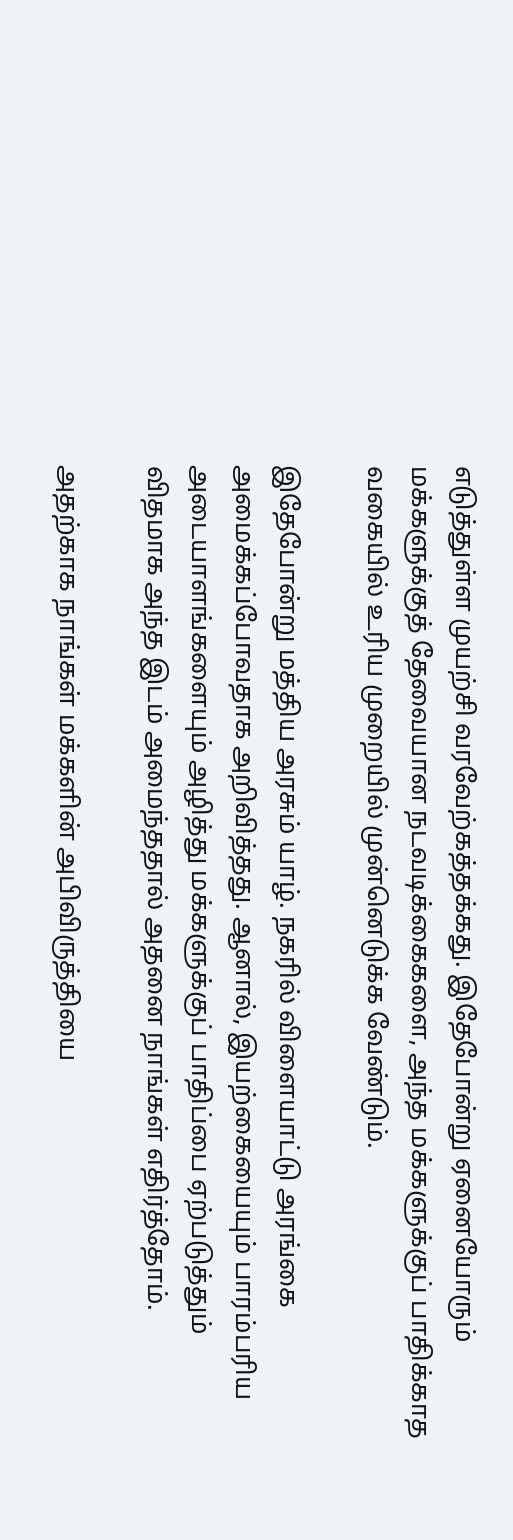எடுத்துள்ள முயற்சி வரவேற்கத்தக்கது. இதேபோன்று ஏனையோரும் மக்களுக்குத் தேவையான நடவடிக்கைகளை, அந்த மக்களுக்குப் பாதிக்காத வகையில் உரிய முறையில் முன்னெடுக்க வேண்டும்.

இதேபோன்று மத்திய அரசும் யாழ். நகரில் விளையாட்டு அரங்கை அமைக்கப்போவதாக அறிவித்தது. ஆனால், இயற்கையையும் பாரம்பரிய அடையாளங்களையும் அழித்து மக்களுக்குப் பாதிப்பை ஏற்படுத்தும் விதமாக அந்த இடம் அமைந்ததால் அதனை நாங்கள் எதிர்த்தோம்.

அதற்காக நாங்கள் மக்களின் அபிவிருத்தியை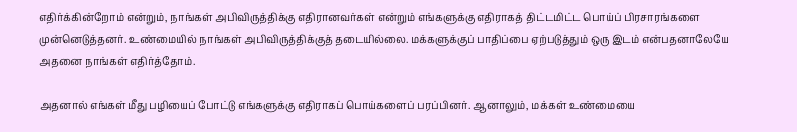எதிர்க்கின்றோம் என்றும், நாங்கள் அபிவிருத்திக்கு எதிரானவர்கள் என்றும் எங்களுக்கு எதிராகத் திட்டமிட்ட பொய்ப் பிரசாரங்களை முன்னெடுத்தனர். உண்மையில் நாங்கள் அபிவிருத்திக்குத் தடையில்லை. மக்களுக்குப் பாதிப்பை ஏற்படுத்தும் ஒரு இடம் என்பதனாலேயே அதனை நாங்கள் எதிர்த்தோம்.

அதனால் எங்கள் மீது பழியைப் போட்டு எங்களுக்கு எதிராகப் பொய்களைப் பரப்பினர். ஆனாலும், மக்கள் உண்மையை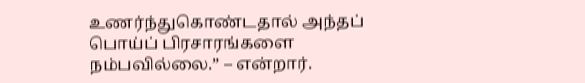உணர்ந்துகொண்டதால் அந்தப் பொய்ப் பிரசாரங்களை நம்பவில்லை.” – என்றார்.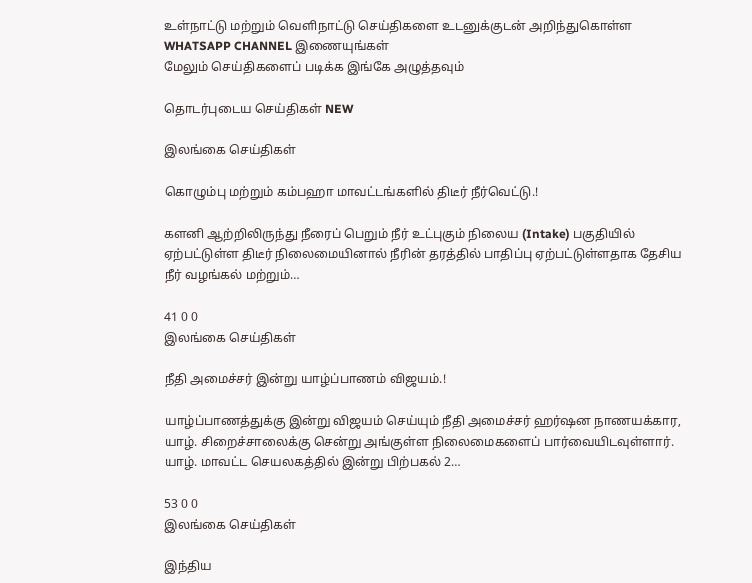உள்நாட்டு மற்றும் வெளிநாட்டு செய்திகளை உடனுக்குடன் அறிந்துகொள்ள WHATSAPP CHANNEL இணையுங்கள்
மேலும் செய்திகளைப் படிக்க இங்கே அழுத்தவும்

தொடர்புடைய செய்திகள் NEW

இலங்கை செய்திகள்

கொழும்பு மற்றும் கம்பஹா மாவட்டங்களில் திடீர் நீர்வெட்டு.!

களனி ஆற்றிலிருந்து நீரைப் பெறும் நீர் உட்புகும் நிலைய (Intake) பகுதியில் ஏற்பட்டுள்ள திடீர் நிலைமையினால் நீரின் தரத்தில் பாதிப்பு ஏற்பட்டுள்ளதாக தேசிய நீர் வழங்கல் மற்றும்…

41 0 0
இலங்கை செய்திகள்

நீதி அமைச்சர் இன்று யாழ்ப்பாணம் விஜயம்.!

யாழ்ப்பாணத்துக்கு இன்று விஜயம் செய்யும் நீதி அமைச்சர் ஹர்ஷன நாணயக்கார, யாழ். சிறைச்சாலைக்கு சென்று அங்குள்ள நிலைமைகளைப் பார்வையிடவுள்ளார். யாழ். மாவட்ட செயலகத்தில் இன்று பிற்பகல் 2…

53 0 0
இலங்கை செய்திகள்

இந்திய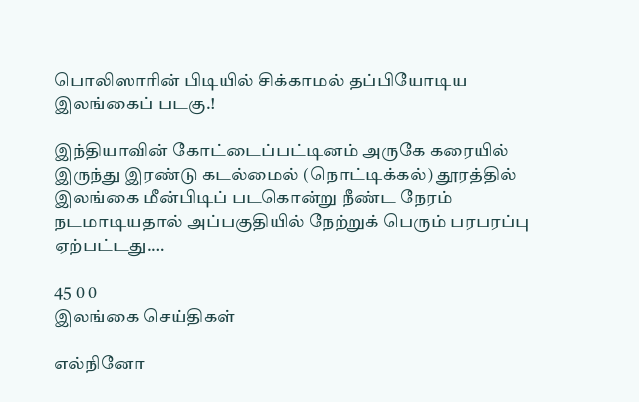பொலிஸாரின் பிடியில் சிக்காமல் தப்பியோடிய இலங்கைப் படகு.!

இந்தியாவின் கோட்டைப்பட்டினம் அருகே கரையில் இருந்து இரண்டு கடல்மைல் (நொட்டிக்கல்) தூரத்தில் இலங்கை மீன்பிடிப் படகொன்று நீண்ட நேரம் நடமாடியதால் அப்பகுதியில் நேற்றுக் பெரும் பரபரப்பு ஏற்பட்டது.…

45 0 0
இலங்கை செய்திகள்

எல்நினோ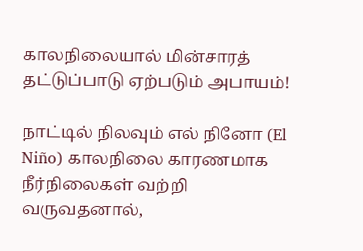காலநிலையால் மின்சாரத் தட்டுப்பாடு ஏற்படும் அபாயம்!

நாட்டில் நிலவும் எல் நினோ (El Niño) காலநிலை காரணமாக நீர்நிலைகள் வற்றி வருவதனால்,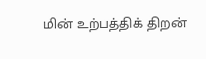மின் உற்பத்திக் திறன்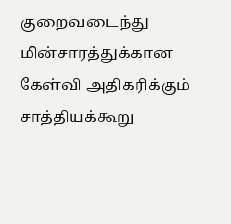குறைவடைந்து மின்சாரத்துக்கான கேள்வி அதிகரிக்கும் சாத்தியக்கூறு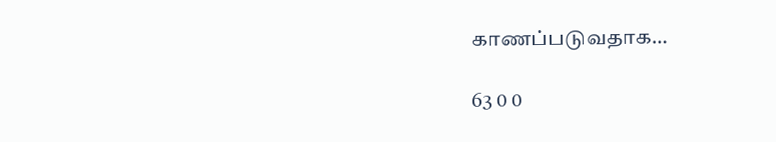காணப்படுவதாக…

63 0 0